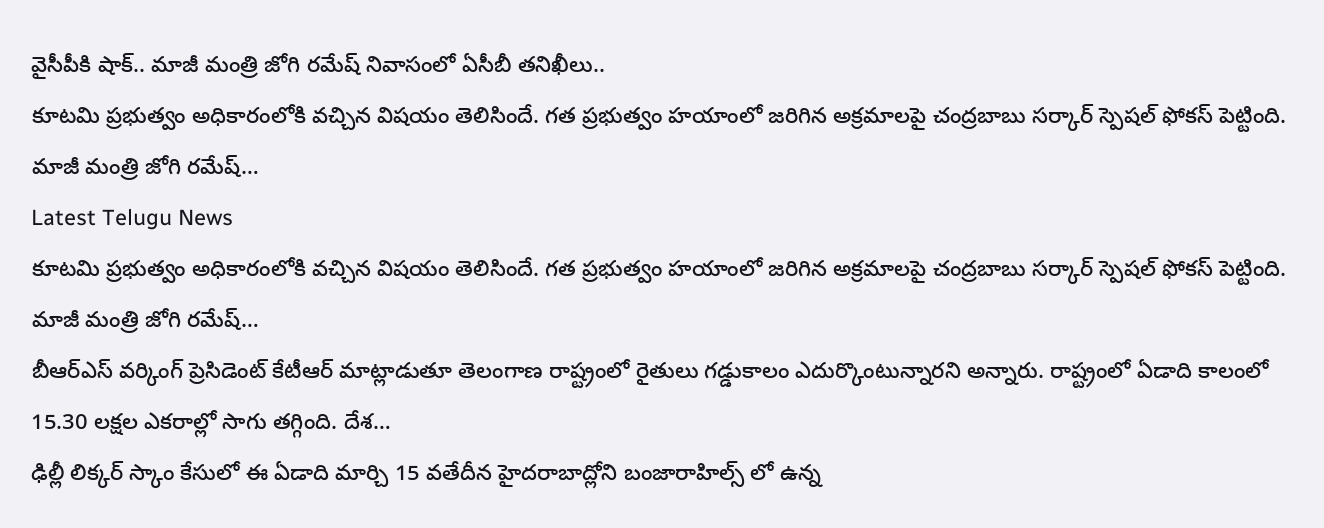వైసీపీకి షాక్.. మాజీ మంత్రి జోగి రమేష్ నివాసంలో ఏసీబీ తనిఖీలు..
కూటమి ప్రభుత్వం అధికారంలోకి వచ్చిన విషయం తెలిసిందే. గత ప్రభుత్వం హయాంలో జరిగిన అక్రమాలపై చంద్రబాబు సర్కార్ స్పెషల్ ఫోకస్ పెట్టింది. మాజీ మంత్రి జోగి రమేష్…
Latest Telugu News
కూటమి ప్రభుత్వం అధికారంలోకి వచ్చిన విషయం తెలిసిందే. గత ప్రభుత్వం హయాంలో జరిగిన అక్రమాలపై చంద్రబాబు సర్కార్ స్పెషల్ ఫోకస్ పెట్టింది. మాజీ మంత్రి జోగి రమేష్…
బీఆర్ఎస్ వర్కింగ్ ప్రెసిడెంట్ కేటీఆర్ మాట్లాడుతూ తెలంగాణ రాష్ట్రంలో రైతులు గడ్డుకాలం ఎదుర్కొంటున్నారని అన్నారు. రాష్ట్రంలో ఏడాది కాలంలో 15.30 లక్షల ఎకరాల్లో సాగు తగ్గింది. దేశ…
ఢిల్లీ లిక్కర్ స్కాం కేసులో ఈ ఏడాది మార్చి 15 వతేదీన హైదరాబాద్లోని బంజారాహిల్స్ లో ఉన్న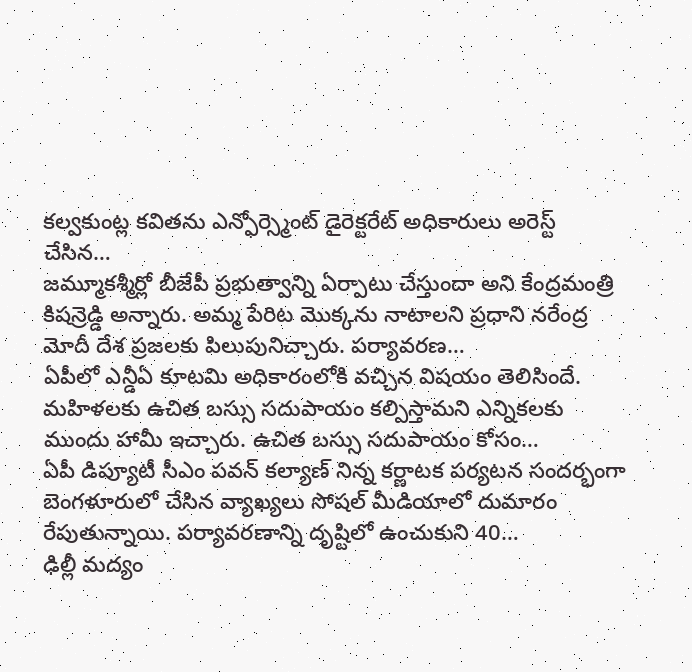కల్వకుంట్ల కవితను ఎన్ఫోర్స్మెంట్ డైరెక్టరేట్ అధికారులు అరెస్ట్ చేసిన…
జమ్మూకశ్మీర్లో బీజేపీ ప్రభుత్వాన్ని ఏర్పాటు చేస్తుందా అని కేంద్రమంత్రి కిషన్రెడ్డి అన్నారు. అమ్మ పేరిట మొక్కను నాటాలని ప్రధాని నరేంద్ర మోదీ దేశ ప్రజలకు పిలుపునిచ్చారు. పర్యావరణ…
ఏపీలో ఎన్డీఏ కూటమి అధికారంలోకి వచ్చిన విషయం తెలిసిందే. మహిళలకు ఉచిత బస్సు సదుపాయం కల్పిస్తామని ఎన్నికలకు ముందు హామీ ఇచ్చారు. ఉచిత బస్సు సదుపాయం కోసం…
ఏపీ డిప్యూటీ సీఎం పవన్ కల్యాణ్ నిన్న కర్ణాటక పర్యటన సందర్భంగా బెంగళూరులో చేసిన వ్యాఖ్యలు సోషల్ మీడియాలో దుమారం రేపుతున్నాయి. పర్యావరణాన్ని దృష్టిలో ఉంచుకుని 40…
ఢిల్లీ మద్యం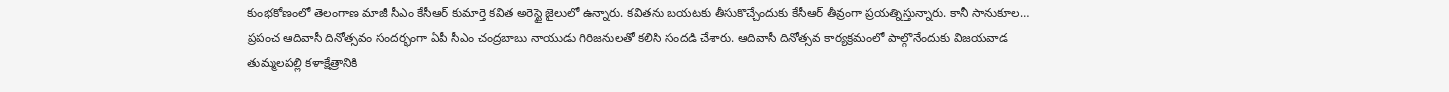కుంభకోణంలో తెలంగాణ మాజీ సీఎం కేసీఆర్ కుమార్తె కవిత అరెస్టై జైలులో ఉన్నారు. కవితను బయటకు తీసుకొచ్చేందుకు కేసీఆర్ తీవ్రంగా ప్రయత్నిస్తున్నారు. కానీ సానుకూల…
ప్రపంచ ఆదివాసీ దినోత్సవం సందర్భంగా ఏపీ సీఎం చంద్రబాబు నాయుడు గిరిజనులతో కలిసి సందడి చేశారు. ఆదివాసీ దినోత్సవ కార్యక్రమంలో పాల్గొనేందుకు విజయవాడ తుమ్మలపల్లి కళాక్షేత్రానికి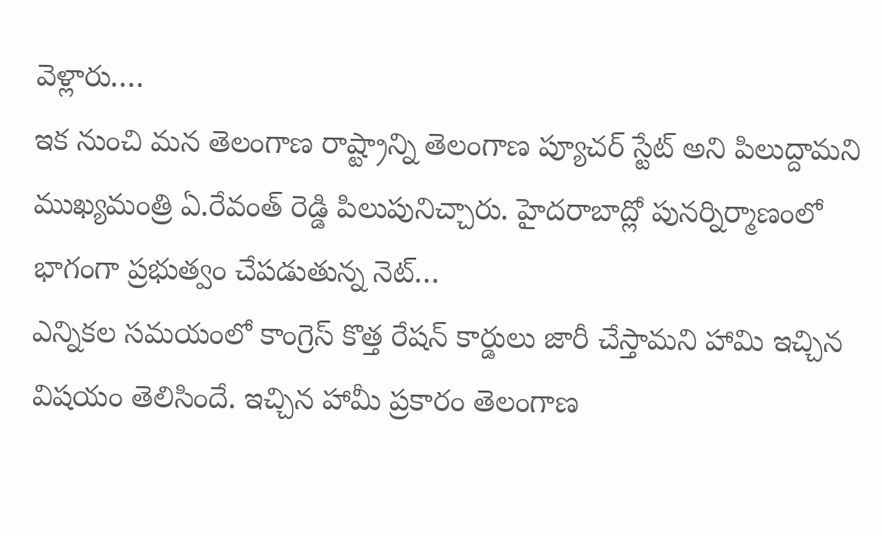వెళ్లారు.…
ఇక నుంచి మన తెలంగాణ రాష్ట్రాన్ని తెలంగాణ ప్యూచర్ స్టేట్ అని పిలుద్దామని ముఖ్యమంత్రి ఏ.రేవంత్ రెడ్డి పిలుపునిచ్చారు. హైదరాబాద్లో పునర్నిర్మాణంలో భాగంగా ప్రభుత్వం చేపడుతున్న నెట్…
ఎన్నికల సమయంలో కాంగ్రెస్ కొత్త రేషన్ కార్డులు జారీ చేస్తామని హామి ఇచ్చిన విషయం తెలిసిందే. ఇచ్చిన హామీ ప్రకారం తెలంగాణ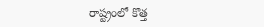రాష్ట్రంలో కొత్త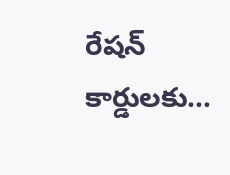రేషన్ కార్డులకు…